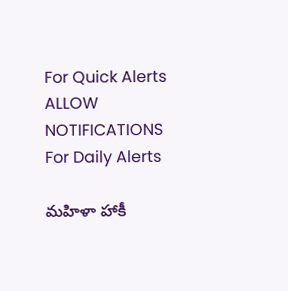For Quick Alerts
ALLOW NOTIFICATIONS
For Daily Alerts

మహిళా హాకీ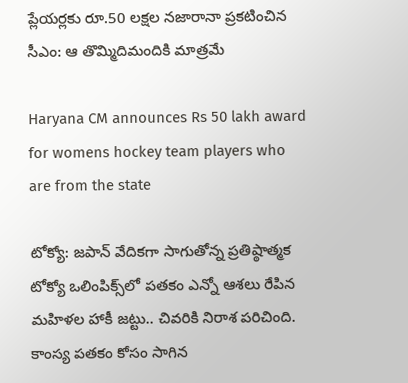ప్లేయర్లకు రూ.50 లక్షల నజారానా ప్రకటించిన సీఎం: ఆ తొమ్మిదిమందికి మాత్రమే

Haryana CM announces Rs 50 lakh award for womens hockey team players who are from the state

టోక్యో: జపాన్ వేదికగా సాగుతోన్న ప్రతిష్ఠాత్మక టోక్యో ఒలింపిక్స్‌లో పతకం ఎన్నో ఆశలు రేపిన మహిళల హాకీ జట్టు.. చివరికి నిరాశ పరిచింది. కాంస్య పతకం కోసం సాగిన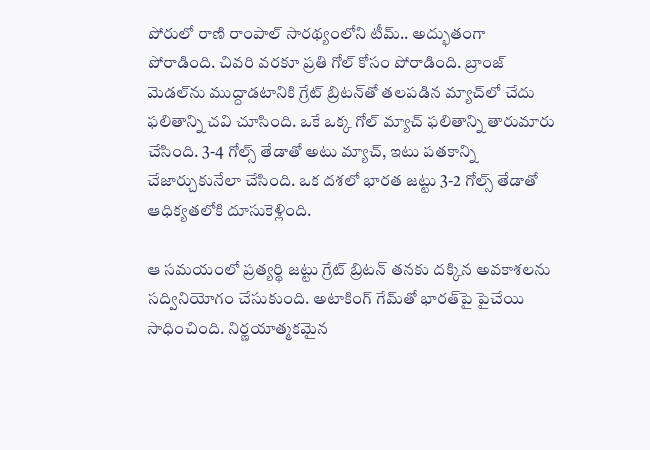పోరులో రాణి రాంపాల్ సారథ్యంలోని టీమ్.. అద్భుతంగా పోరాడింది. చివరి వరకూ ప్రతి గోల్ కోసం పోరాడింది. బ్రాంజ్ మెడల్‌ను ముద్దాడటానికి గ్రేట్ బ్రిటన్‌తో తలపడిన మ్యాచ్‌లో చేదు ఫలితాన్ని చవి చూసింది. ఒకే ఒక్క గోల్ మ్యాచ్ ఫలితాన్ని తారుమారు చేసింది. 3-4 గోల్స్ తేడాతో అటు మ్యాచ్‌, ఇటు పతకాన్ని చేజార్చుకునేలా చేసింది. ఒక దశలో భారత జట్టు 3-2 గోల్స్ తేడాతో ఆధిక్యతలోకి దూసుకెళ్లింది.

ఆ సమయంలో ప్రత్యర్థి జట్టు గ్రేట్ బ్రిటన్ తనకు దక్కిన అవకాశలను సద్వినియోగం చేసుకుంది. అటాకింగ్ గేమ్‌తో భారత్‌పై పైచేయి సాధించింది. నిర్ణయాత్మకమైన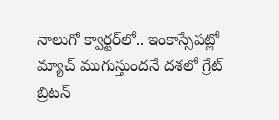నాలుగో క్వార్టర్‌లో.. ఇంకాస్సేపట్లో మ్యాచ్ ముగుస్తుందనే దశలో గ్రేట్ బ్రిటన్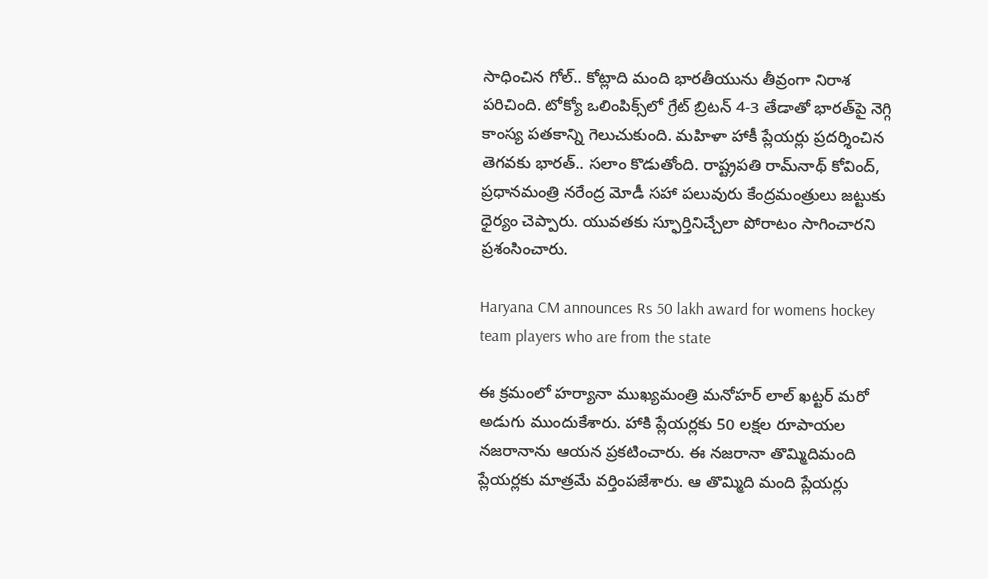సాధించిన గోల్.. కోట్లాది మంది భారతీయును తీవ్రంగా నిరాశ పరిచింది. టోక్యో ఒలింపిక్స్‌లో గ్రేట్ బ్రిట‌న్‌ 4-3 తేడాతో భార‌త్‌పై నెగ్గి కాంస్య ప‌త‌కాన్ని గెలుచుకుంది. మహిళా హాకీ ప్లేయర్లు ప్రదర్శించిన తెగవకు భారత్.. సలాం కొడుతోంది. రాష్ట్రపతి రామ్‌నాథ్ కోవింద్, ప్రధానమంత్రి నరేంద్ర మోడీ సహా పలువురు కేంద్రమంత్రులు జట్టుకు ధైర్యం చెప్పారు. యువతకు స్ఫూర్తినిచ్చేలా పోరాటం సాగించారని ప్రశంసించారు.

Haryana CM announces Rs 50 lakh award for womens hockey team players who are from the state

ఈ క్రమంలో హర్యానా ముఖ్యమంత్రి మనోహర్ లాల్ ఖట్టర్ మరో అడుగు ముందుకేశారు. హాకి ప్లేయర్లకు 50 లక్షల రూపాయల నజరానాను ఆయన ప్రకటించారు. ఈ నజరానా తొమ్మిదిమంది ప్లేయర్లకు మాత్రమే వర్తింపజేశారు. ఆ తొమ్మిది మంది ప్లేయర్లు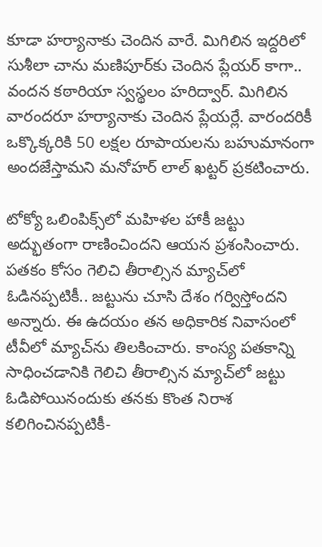కూడా హర్యానాకు చెందిన వారే. మిగిలిన ఇద్దరిలో సుశీలా చాను మణిపూర్‌కు చెందిన ప్లేయర్ కాగా.. వందన కఠారియా స్వస్థలం హరిద్వార్. మిగిలిన వారందరూ హర్యానాకు చెందిన ప్లేయర్లే. వారందరికీ ఒక్కొక్కరికి 50 లక్షల రూపాయలను బహుమానంగా అందజేస్తామని మనోహర్ లాల్ ఖట్టర్ ప్రకటించారు.

టోక్యో ఒలింపిక్స్‌లో మహిళల హాకీ జట్టు అద్భుతంగా రాణించిందని ఆయన ప్రశంసించారు. పతకం కోసం గెలిచి తీరాల్సిన మ్యాచ్‌లో ఓడినప్పటికీ.. జట్టును చూసి దేశం గర్విస్తోందని అన్నారు. ఈ ఉదయం తన అధికారిక నివాసంలో టీవీలో మ్యాచ్‌ను తిలకించారు. కాంస్య పతకాన్ని సాధించడానికి గెలిచి తీరాల్సిన మ్యాచ్‌లో జట్టు ఓడిపోయినందుకు తనకు కొంత నిరాశ కలిగించినప్పటికీ-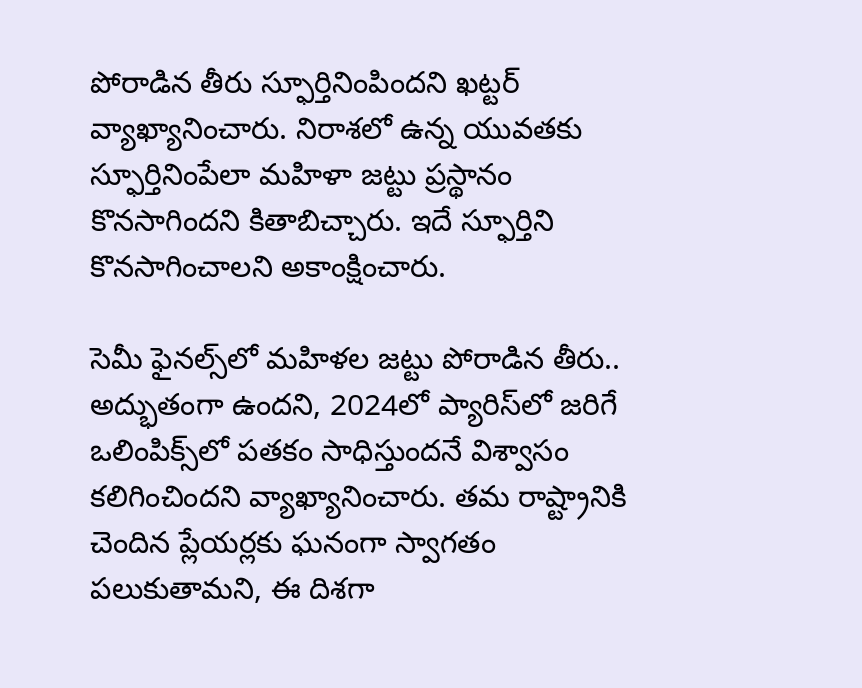పోరాడిన తీరు స్ఫూర్తినింపిందని ఖట్టర్ వ్యాఖ్యానించారు. నిరాశలో ఉన్న యువతకు స్ఫూర్తినింపేలా మహిళా జట్టు ప్రస్థానం కొనసాగిందని కితాబిచ్చారు. ఇదే స్ఫూర్తిని కొనసాగించాలని అకాంక్షించారు.

సెమీ ఫైనల్స్‌లో మహిళల జట్టు పోరాడిన తీరు.. అద్భుతంగా ఉందని, 2024లో ప్యారిస్‌లో జరిగే ఒలింపిక్స్‌లో పతకం సాధిస్తుందనే విశ్వాసం కలిగించిందని వ్యాఖ్యానించారు. తమ రాష్ట్రానికి చెందిన ప్లేయర్లకు ఘనంగా స్వాగతం పలుకుతామని, ఈ దిశగా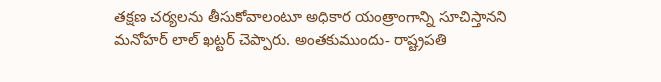తక్షణ చర్యలను తీసుకోవాలంటూ అధికార యంత్రాంగాన్ని సూచిస్తానని మనోహర్ లాల్ ఖట్టర్ చెప్పారు. అంతకుముందు- రాష్ట్రపతి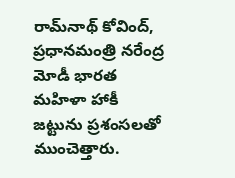రామ్‌నాథ్ కోవింద్, ప్రధానమంత్రి నరేంద్ర మోడీ భారత మహిళా హాకీ జట్టును ప్రశంసలతో ముంచెత్తారు.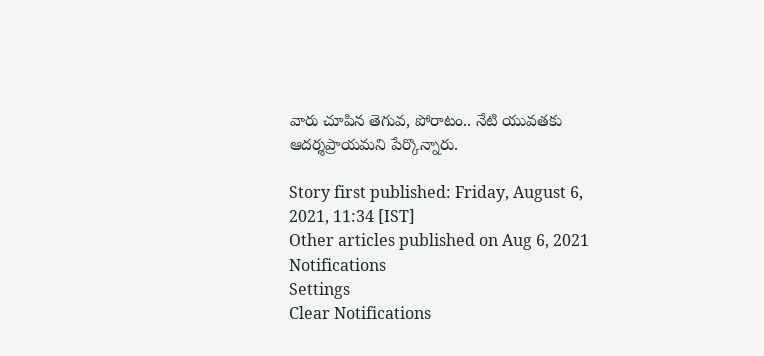వారు చూపిన తెగువ, పోరాటం.. నేటి యువతకు ఆదర్శప్రాయమని పేర్కొన్నారు.

Story first published: Friday, August 6, 2021, 11:34 [IST]
Other articles published on Aug 6, 2021
Notifications
Settings
Clear Notifications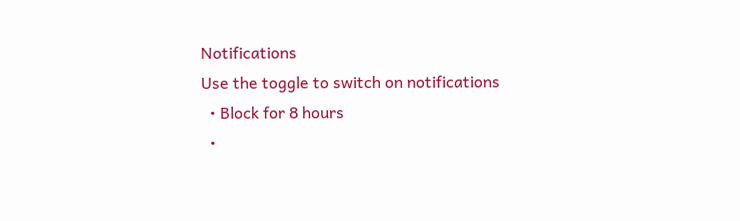Notifications
Use the toggle to switch on notifications
  • Block for 8 hours
  •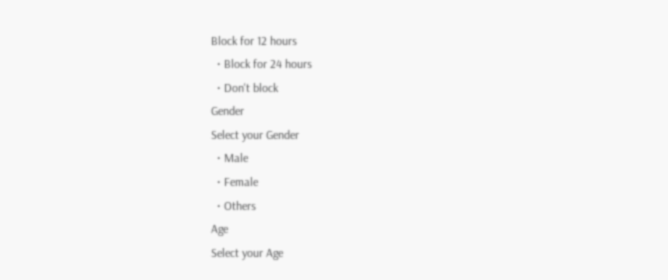Block for 12 hours
  • Block for 24 hours
  • Don't block
Gender
Select your Gender
  • Male
  • Female
  • Others
Age
Select your Age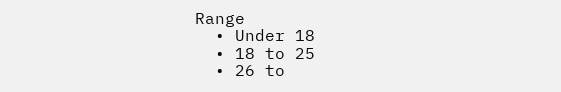Range
  • Under 18
  • 18 to 25
  • 26 to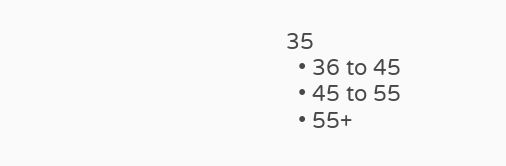35
  • 36 to 45
  • 45 to 55
  • 55+